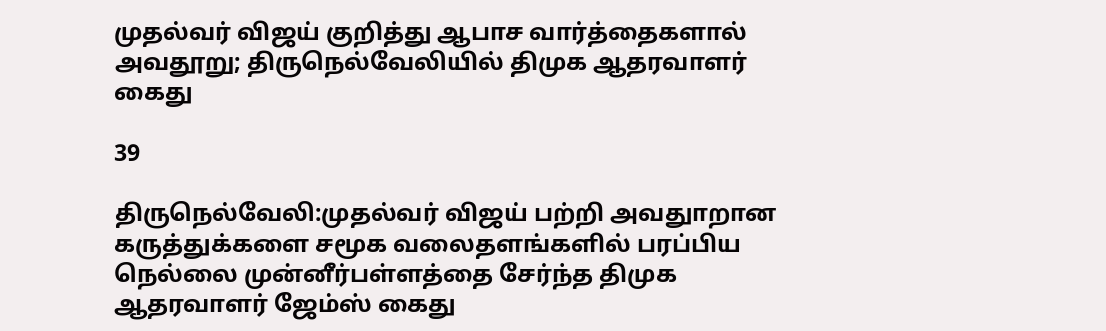முதல்வர் விஜய் குறித்து ஆபாச வார்த்தைகளால் அவதூறு; திருநெல்வேலியில் திமுக ஆதரவாளர் கைது

39

திருநெல்வேலி:முதல்வர் விஜய் பற்றி அவதுாறான கருத்துக்களை சமூக வலைதளங்களில் பரப்பிய நெல்லை முன்னீர்பள்ளத்தை சேர்ந்த திமுக ஆதரவாளர் ஜேம்ஸ் கைது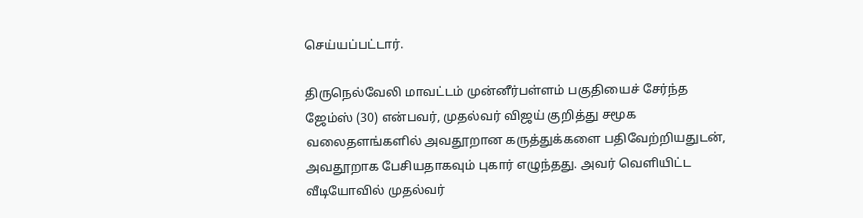செய்யப்பட்டார்.

திருநெல்வேலி மாவட்டம் முன்னீர்பள்ளம் பகுதியைச் சேர்ந்த ஜேம்ஸ் (30) என்பவர், முதல்வர் விஜய் குறித்து சமூக வலைதளங்களில் அவதூறான கருத்துக்களை பதிவேற்றியதுடன், அவதூறாக பேசியதாகவும் புகார் எழுந்தது. அவர் வெளியிட்ட வீடியோவில் முதல்வர்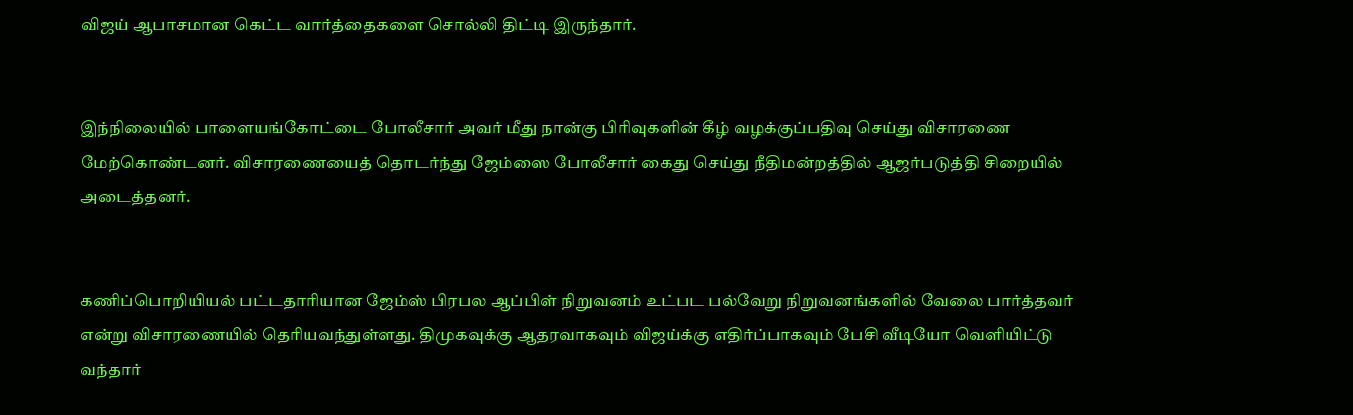விஜய் ஆபாசமான கெட்ட வார்த்தைகளை சொல்லி திட்டி இருந்தார்.


இந்நிலையில் பாளையங்கோட்டை போலீசார் அவர் மீது நான்கு பிரிவுகளின் கீழ் வழக்குப்பதிவு செய்து விசாரணை மேற்கொண்டனர். விசாரணையைத் தொடர்ந்து ஜேம்ஸை போலீசார் கைது செய்து நீதிமன்றத்தில் ஆஜர்படுத்தி சிறையில் அடைத்தனர்.


கணிப்பொறியியல் பட்டதாரியான ஜேம்ஸ் பிரபல ஆப்பிள் நிறுவனம் உட்பட பல்வேறு நிறுவனங்களில் வேலை பார்த்தவர் என்று விசாரணையில் தெரியவந்துள்ளது. திமுகவுக்கு ஆதரவாகவும் விஜய்க்கு எதிர்ப்பாகவும் பேசி வீடியோ வெளியிட்டு வந்தார்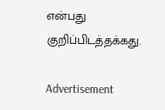என்பது குறிப்பிடத்தக்கது.

Advertisement